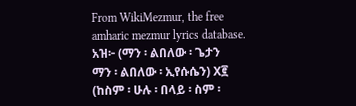From WikiMezmur, the free amharic mezmur lyrics database.
አዝ፦ (ማን ፡ ልበለው ፡ ጌታን
ማን ፡ ልበለው ፡ ኢየሱሴን) X፪
(ከስም ፡ ሁሉ ፡ በላይ ፡ ስም ፡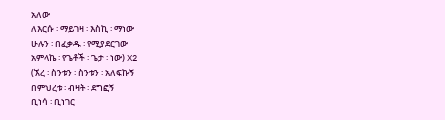አለው
ለእርሱ ፡ ማይገዛ ፡ እስኪ ፡ ማነው
ሁሉን ፡ በፈቃዱ ፡ የሚያደርገው
አምላኬ ፡ የጌቶች ፡ ጌታ ፡ ነው) X2
(ኧረ ፡ ስንቱን ፡ ስንቱን ፡ አለፍኩኝ
በምህረቱ ፡ ብዛት ፡ ደግፎኝ
ቢነሳ ፡ ቢነገር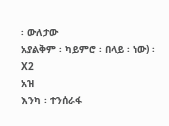፡ ውለታው
አያልቅም ፡ ካይምሮ ፡ በላይ ፡ ነው) ፡ X2
አዝ
እንካ ፡ ተንሰራፋ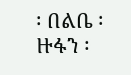፡ በልቤ ፡ ዙፋን ፡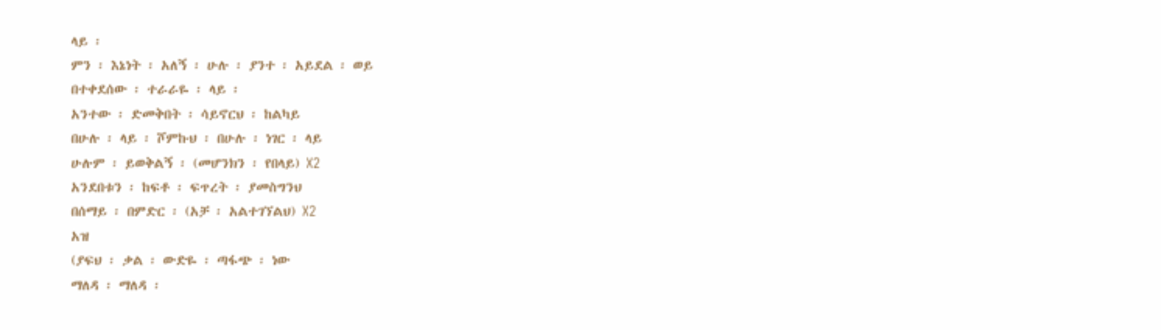ላይ ፡
ምን ፡ እኔነት ፡ አለኝ ፡ ሁሉ ፡ ያንተ ፡ አይደል ፡ ወይ
በተቀደሰው ፡ ተራራዬ ፡ ላይ ፡
አንተው ፡ ድመቅበት ፡ ሳይኖርህ ፡ ከልካይ
በሁሉ ፡ ላይ ፡ ሾምኩህ ፡ በሁሉ ፡ ነገር ፡ ላይ
ሁሉም ፡ ይወቅልኝ ፡ (መሆንክን ፡ የበላይ) X2
አንደበቱን ፡ ከፍቶ ፡ ፍጥረት ፡ ያመስግንህ
በሰማይ ፡ በምድር ፡ (አቻ ፡ አልተገኘልህ) X2
አዝ
(ያፍህ ፡ ቃል ፡ ውድዬ ፡ ጣፋጭ ፡ ነው
ማለዳ ፡ ማለዳ ፡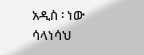አዲስ ፡ ነው
ሳላነሳህ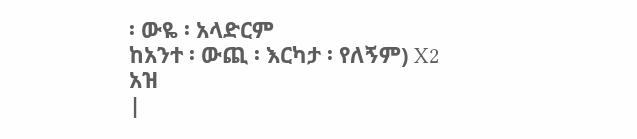፡ ውዬ ፡ አላድርም
ከአንተ ፡ ውጪ ፡ እርካታ ፡ የለኝም) X2
አዝ
|